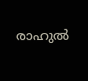രാഹുല്‍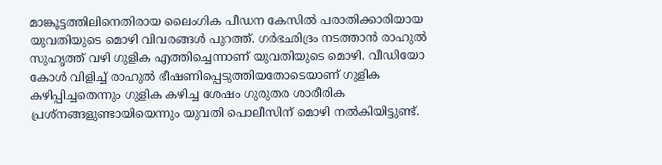മാങ്കൂട്ടത്തിലിനെതിരായ ലൈംഗിക പീഡന കേസില്‍ പരാതിക്കാരിയായ യുവതിയുടെ മൊഴി വിവരങ്ങള്‍ പുറത്ത്. ഗർഭഛിദ്രം നടത്താൻ രാഹുല്‍ സുഹൃത്ത് വഴി ഗുളിക എത്തിച്ചെന്നാണ് യുവതിയുടെ മൊഴി. വീഡിയോ കോള്‍ വിളിച്ച്‌ രാഹുല്‍ ഭീഷണിപ്പെടുത്തിയതോടെയാണ് ഗുളിക കഴിപ്പിച്ചതെന്നും ഗുളിക കഴിച്ച ശേഷം ഗുരുതര ശാരീരിക പ്രശ്‌നങ്ങളുണ്ടായിയെന്നും യുവതി പൊലീസിന് മൊഴി നല്‍കിയിട്ടുണ്ട്.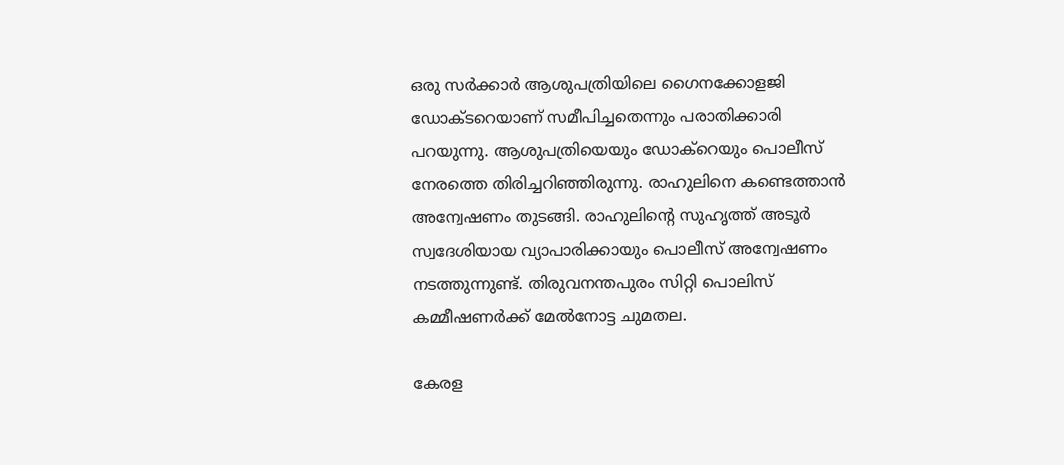ഒരു സർക്കാർ ആശുപത്രിയിലെ ഗൈനക്കോളജി ഡോക്‌ടറെയാണ് സമീപിച്ചതെന്നും പരാതിക്കാരി പറയുന്നു. ആശുപത്രിയെയും ഡോക്റെയും പൊലീസ് നേരത്തെ തിരിച്ചറിഞ്ഞിരുന്നു. രാഹുലിനെ കണ്ടെത്താൻ അന്വേഷണം തുടങ്ങി. രാഹുലിന്‍റെ സുഹൃത്ത് അടൂർ സ്വദേശിയായ വ്യാപാരിക്കായും പൊലീസ് അന്വേഷണം നടത്തുന്നുണ്ട്. തിരുവനന്തപുരം സിറ്റി പൊലിസ് കമ്മീഷണർക്ക് മേല്‍നോട്ട ചുമതല.

കേരള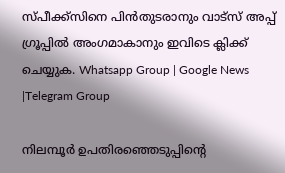സ്പീക്ക്സിനെ പിൻതുടരാനും വാട്സ് അപ്പ് ഗ്രൂപ്പിൽ അംഗമാകാനും ഇവിടെ ക്ലിക്ക് ചെയ്യുക. Whatsapp Group | Google News |Telegram Group

നിലമ്പൂർ ഉപതിരഞ്ഞെടുപ്പിന്റെ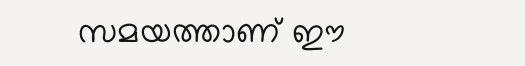സമയത്താണ് ഈ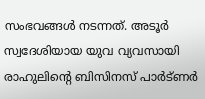സംഭവങ്ങൾ നടന്നത്. അടൂർ സ്വദേശിയായ യുവ വ്യവസായി രാഹുലിന്റെ ബിസിനസ് പാർട്ണർ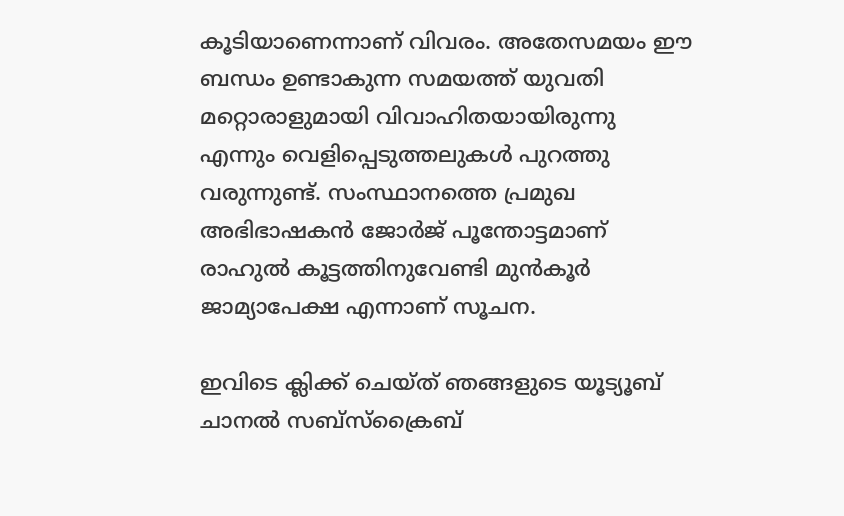കൂടിയാണെന്നാണ് വിവരം. അതേസമയം ഈ ബന്ധം ഉണ്ടാകുന്ന സമയത്ത് യുവതി മറ്റൊരാളുമായി വിവാഹിതയായിരുന്നു എന്നും വെളിപ്പെടുത്തലുകൾ പുറത്തു വരുന്നുണ്ട്. സംസ്ഥാനത്തെ പ്രമുഖ അഭിഭാഷകൻ ജോർജ് പൂന്തോട്ടമാണ് രാഹുൽ കൂട്ടത്തിനുവേണ്ടി മുൻകൂർ ജാമ്യാപേക്ഷ എന്നാണ് സൂചന.

ഇവിടെ ക്ലിക്ക് ചെയ്ത് ഞങ്ങളുടെ യൂട്യൂബ് ചാനൽ സബ്സ്ക്രൈബ്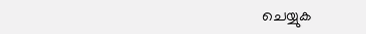ചെയ്യുക